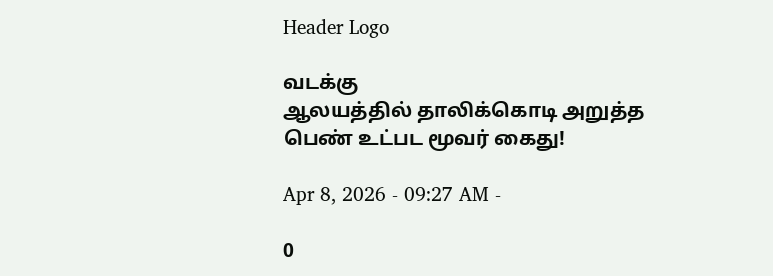Header Logo

வடக்கு
ஆலயத்தில் தாலிக்கொடி அறுத்த பெண் உட்பட மூவர் கைது!

Apr 8, 2026 - 09:27 AM -

0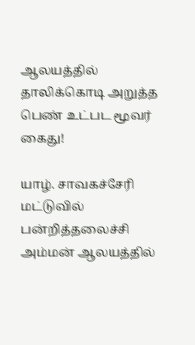ஆலயத்தில் தாலிக்கொடி அறுத்த பெண் உட்பட மூவர் கைது!

யாழ். சாவகச்சேரி மட்டுவில் பன்றித்தலைச்சி அம்மன் ஆலயத்தில்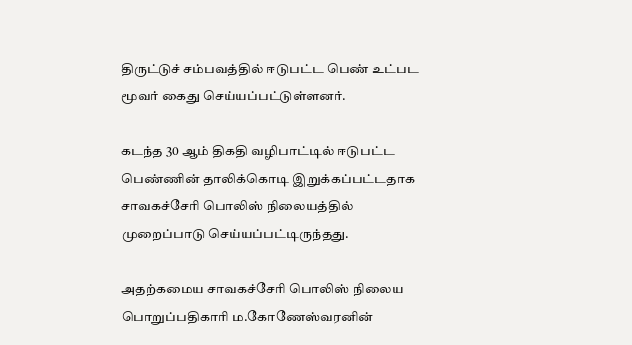திருட்டுச் சம்பவத்தில் ஈடுபட்ட பெண் உட்பட மூவர் கைது செய்யப்பட்டுள்ளனர்.

கடந்த 30 ஆம் திகதி வழிபாட்டில் ஈடுபட்ட பெண்ணின் தாலிக்கொடி இறுக்கப்பட்டதாக சாவகச்சேரி பொலிஸ் நிலையத்தில் முறைப்பாடு செய்யப்பட்டிருந்தது.

அதற்கமைய சாவகச்சேரி பொலிஸ் நிலைய பொறுப்பதிகாரி ம.கோணேஸ்வரனின்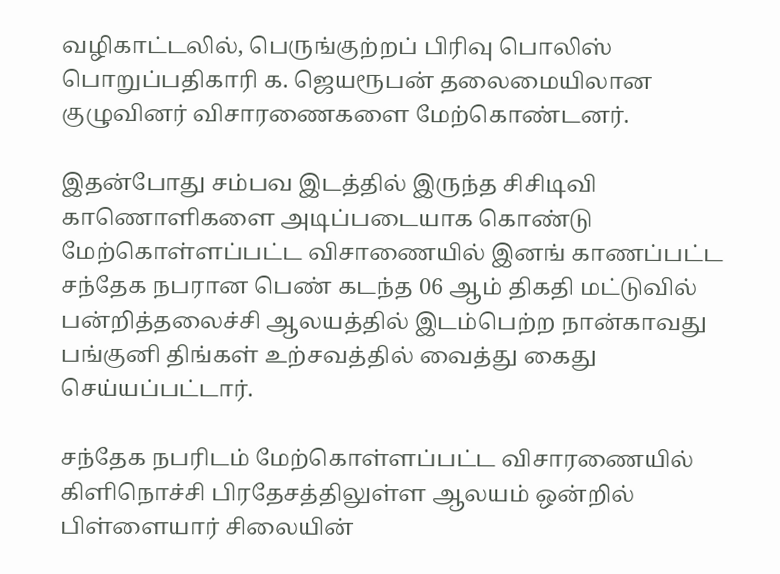வழிகாட்டலில், பெருங்குற்றப் பிரிவு பொலிஸ் பொறுப்பதிகாரி க. ஜெயரூபன் தலைமையிலான குழுவினர் விசாரணைகளை மேற்கொண்டனர்.

இதன்போது சம்பவ இடத்தில் இருந்த சிசிடிவி காணொளிகளை அடிப்படையாக கொண்டு மேற்கொள்ளப்பட்ட விசாணையில் இனங் காணப்பட்ட சந்தேக நபரான பெண் கடந்த 06 ஆம் திகதி மட்டுவில் பன்றித்தலைச்சி ஆலயத்தில் இடம்பெற்ற நான்காவது பங்குனி திங்கள் உற்சவத்தில் வைத்து கைது செய்யப்பட்டார்.

சந்தேக நபரிடம் மேற்கொள்ளப்பட்ட விசாரணையில் கிளிநொச்சி பிரதேசத்திலுள்ள ஆலயம் ஒன்றில் பிள்ளையார் சிலையின்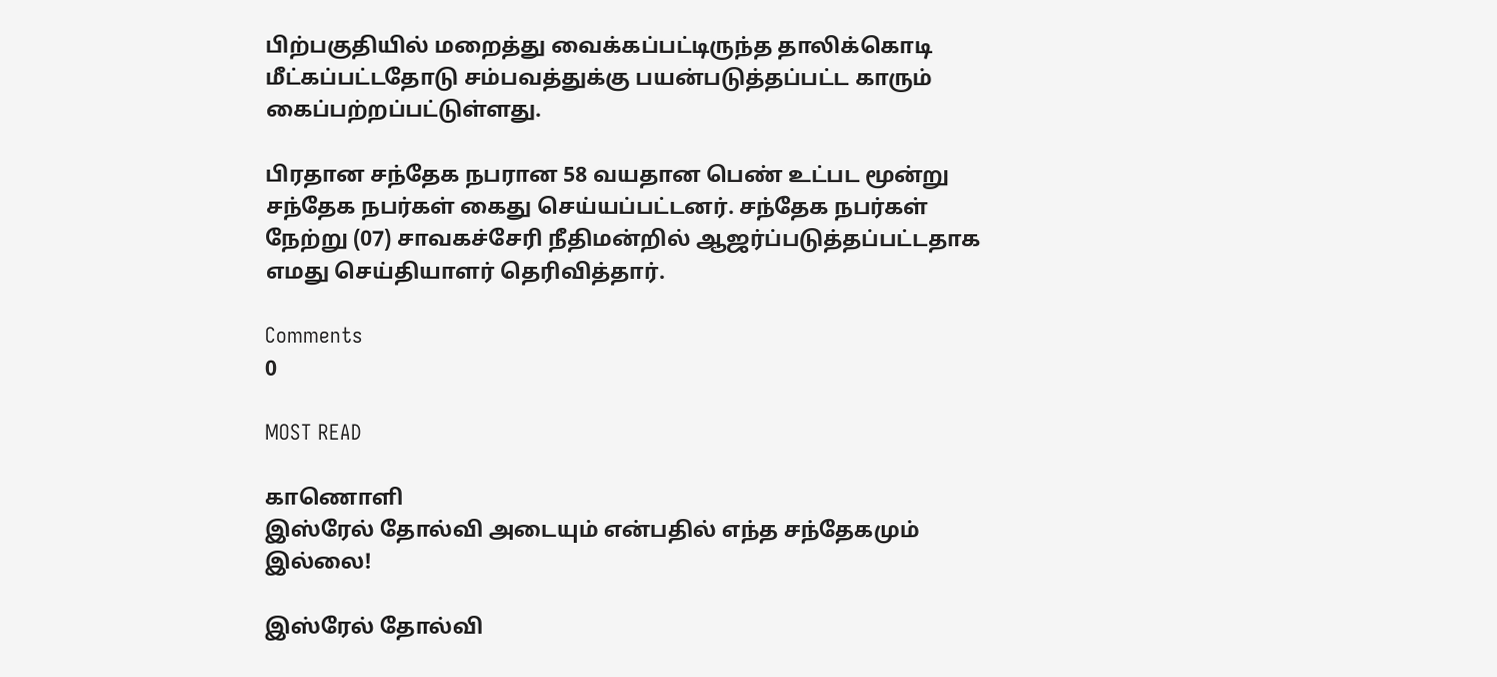பிற்பகுதியில் மறைத்து வைக்கப்பட்டிருந்த தாலிக்கொடி மீட்கப்பட்டதோடு சம்பவத்துக்கு பயன்படுத்தப்பட்ட காரும் கைப்பற்றப்பட்டுள்ளது.

பிரதான சந்தேக நபரான 58 வயதான பெண் உட்பட மூன்று சந்தேக நபர்கள் கைது செய்யப்பட்டனர். சந்தேக நபர்கள் நேற்று (07) சாவகச்சேரி நீதிமன்றில் ஆஜர்ப்படுத்தப்பட்டதாக எமது செய்தியாளர் தெரிவித்தார்.

Comments
0

MOST READ

காணொளி
இஸ்ரேல் தோல்வி அடையும் என்பதில் எந்த சந்தேகமும் இல்லை!

இஸ்ரேல் தோல்வி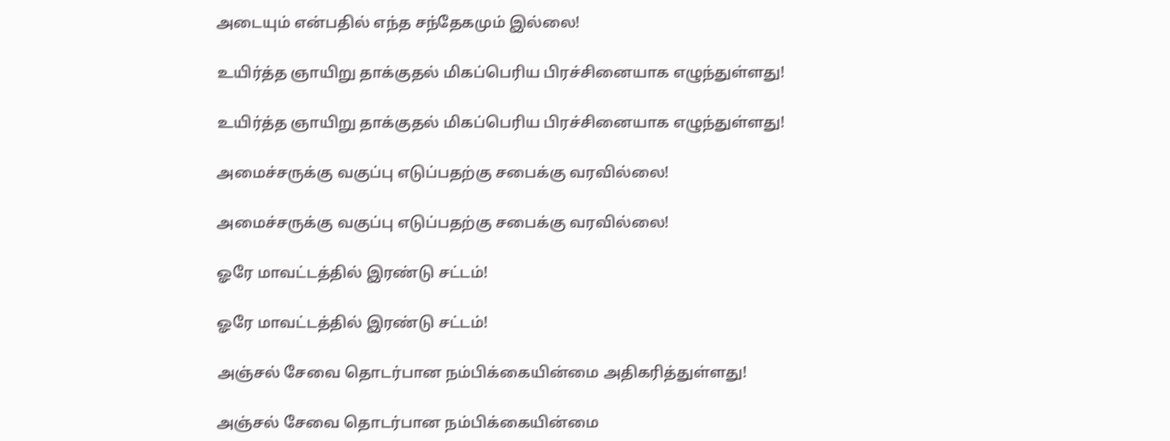அடையும் என்பதில் எந்த சந்தேகமும் இல்லை!

உயிர்த்த ஞாயிறு தாக்குதல் மிகப்பெரிய பிரச்சினையாக எழுந்துள்ளது!

உயிர்த்த ஞாயிறு தாக்குதல் மிகப்பெரிய பிரச்சினையாக எழுந்துள்ளது!

அமைச்சருக்கு வகுப்பு எடுப்பதற்கு சபைக்கு வரவில்லை!

அமைச்சருக்கு வகுப்பு எடுப்பதற்கு சபைக்கு வரவில்லை!

ஓரே மாவட்டத்தில் இரண்டு சட்டம்!

ஓரே மாவட்டத்தில் இரண்டு சட்டம்!

அஞ்சல் சேவை தொடர்பான நம்பிக்கையின்மை அதிகரித்துள்ளது!

அஞ்சல் சேவை தொடர்பான நம்பிக்கையின்மை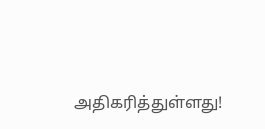அதிகரித்துள்ளது!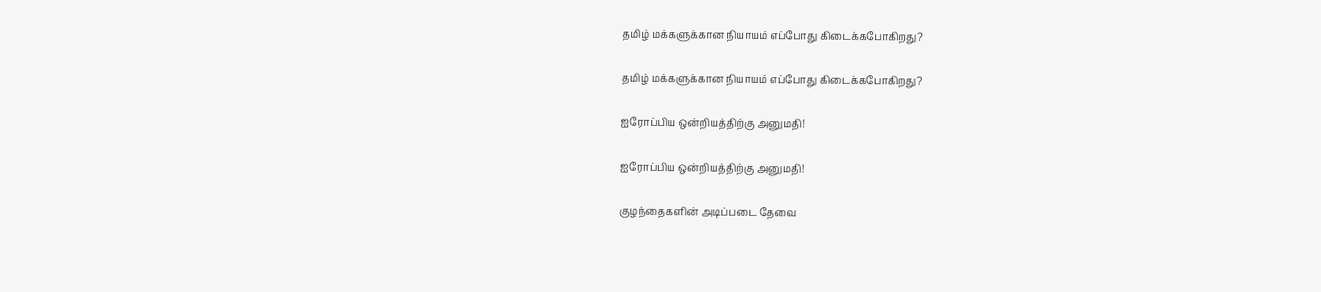தமிழ் மக்களுக்கான நியாயம் எப்போது கிடைக்கபோகிறது?

தமிழ் மக்களுக்கான நியாயம் எப்போது கிடைக்கபோகிறது?

ஐரோப்பிய ஒன்றியத்திற்கு அனுமதி!

ஐரோப்பிய ஒன்றியத்திற்கு அனுமதி!

குழந்தைகளின் அடிப்படை தேவை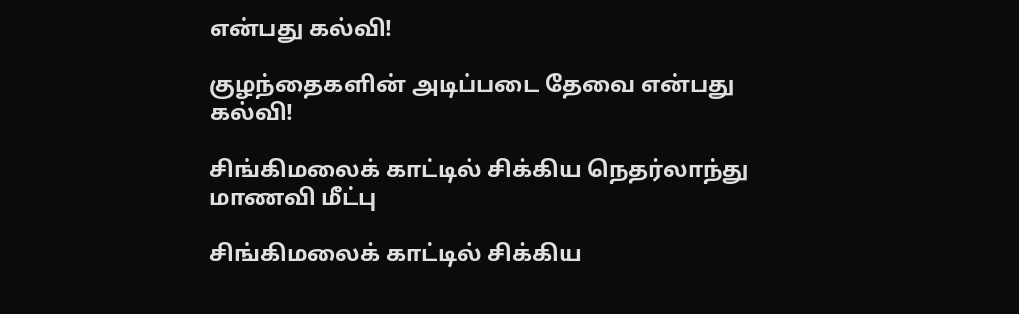என்பது கல்வி!

குழந்தைகளின் அடிப்படை தேவை என்பது கல்வி!

சிங்கிமலைக் காட்டில் சிக்கிய நெதர்லாந்து மாணவி மீட்பு

சிங்கிமலைக் காட்டில் சிக்கிய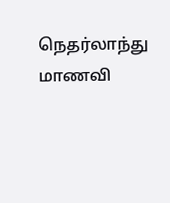நெதர்லாந்து மாணவி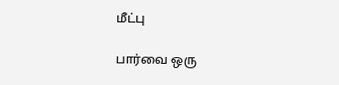மீட்பு

பார்வை ஒரு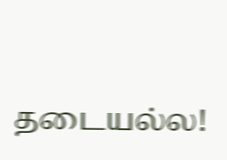தடையல்ல!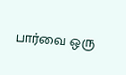பார்வை ஒரு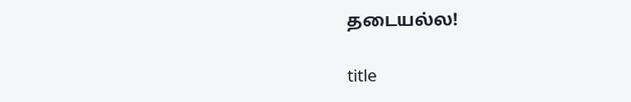தடையல்ல!

title